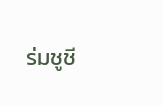ร่มชูชี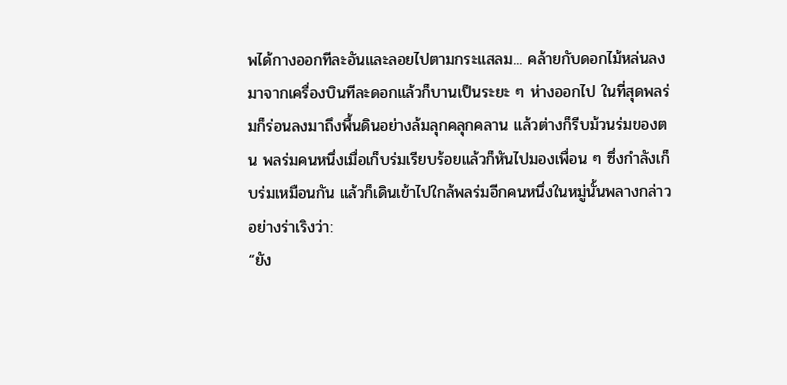พได้กางออกทีละอันและลอยไปตามกระแสลม... คล้ายกับดอกไม้หล่นลงมาจากเครื่องบินทีละดอกแล้วก็บานเป็นระยะ ๆ ห่างออกไป ในที่สุดพลร่มก็ร่อนลงมาถึงพื้นดินอย่างล้มลุกคลุกคลาน แล้วต่างก็รีบม้วนร่มของตน พลร่มคนหนึ่งเมื่อเก็บร่มเรียบร้อยแล้วก็หันไปมองเพื่อน ๆ ซึ่งกำลังเก็บร่มเหมือนกัน แล้วก็เดินเข้าไปใกล้พลร่มอีกคนหนึ่งในหมู่นั้นพลางกล่าวอย่างร่าเริงว่า:
“ยัง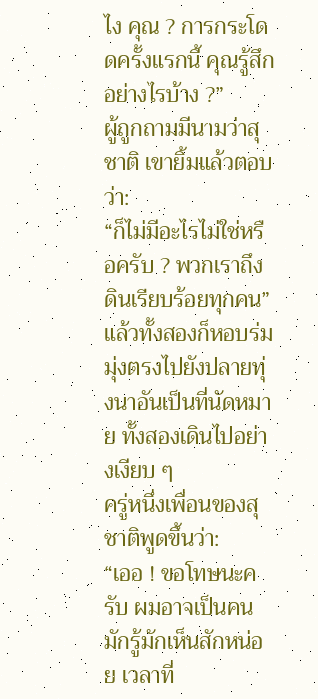ไง คุณ ? การกระโดดครั้งแรกนี้ คุณรู้สึกอย่างไรบ้าง ?”
ผู้ถูกถามมีนามว่าสุชาติ เขายิ้มแล้วตอบว่า:
“ก็ไม่มีอะไรไม่ใช่หรือครับ ? พวกเราถึงดินเรียบร้อยทุกคน”
แล้วทั้งสองก็หอบร่มมุ่งตรงไปยังปลายทุ่งนาอันเป็นที่นัดหมาย ทั้งสองเดินไปอย่างเงียบ ๆ
ครู่หนึ่งเพื่อนของสุชาติพูดขึ้นว่า:
“เออ ! ขอโทษนะครับ ผมอาจเป็นคนมักรู้มักเห็นสักหน่อย เวลาที่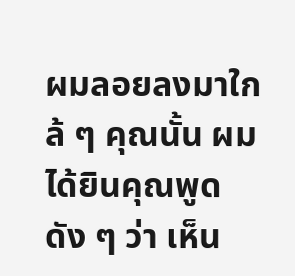ผมลอยลงมาใกล้ ๆ คุณนั้น ผมได้ยินคุณพูดดัง ๆ ว่า เห็น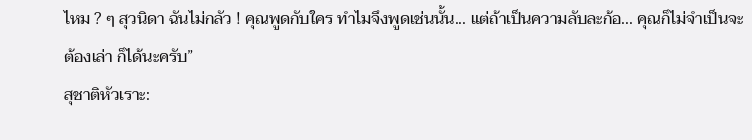ไหม ? ๆ สุวนิดา ฉันไม่กลัว ! คุณพูดกับใคร ทำไมจึงพูดเช่นนั้น... แต่ถ้าเป็นความลับละก้อ... คุณก็ไม่จำเป็นจะต้องเล่า ก็ได้นะครับ”
สุชาติหัวเราะ: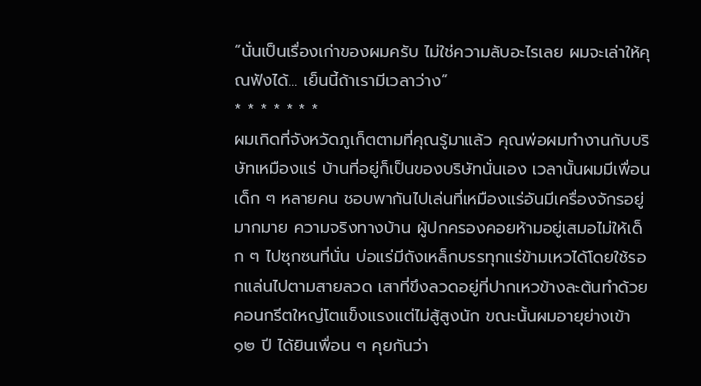“นั่นเป็นเรื่องเก่าของผมครับ ไม่ใช่ความลับอะไรเลย ผมจะเล่าให้คุณฟังได้... เย็นนี้ถ้าเรามีเวลาว่าง”
* * * * * * *
ผมเกิดที่จังหวัดภูเก็ตตามที่คุณรู้มาแล้ว คุณพ่อผมทำงานกับบริษัทเหมืองแร่ บ้านที่อยู่ก็เป็นของบริษัทนั่นเอง เวลานั้นผมมีเพื่อนเด็ก ๆ หลายคน ชอบพากันไปเล่นที่เหมืองแร่อันมีเครื่องจักรอยู่มากมาย ความจริงทางบ้าน ผู้ปกครองคอยห้ามอยู่เสมอไม่ให้เด็ก ๆ ไปซุกซนที่นั่น บ่อแร่มีถังเหล็กบรรทุกแร่ข้ามเหวได้โดยใช้รอกแล่นไปตามสายลวด เสาที่ขึงลวดอยู่ที่ปากเหวข้างละต้นทำด้วยคอนกรีตใหญ่โตแข็งแรงแต่ไม่สู้สูงนัก ขณะนั้นผมอายุย่างเข้า ๑๒ ปี ได้ยินเพื่อน ๆ คุยกันว่า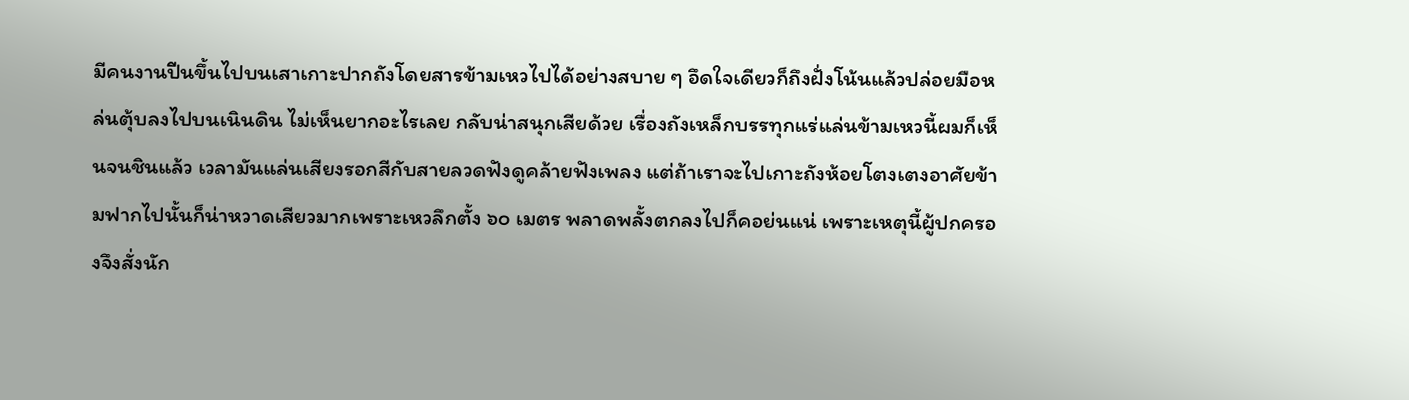มีคนงานปีนขึ้นไปบนเสาเกาะปากถังโดยสารข้ามเหวไปได้อย่างสบาย ๆ อึดใจเดียวก็ถึงฝั่งโน้นแล้วปล่อยมือหล่นตุ้บลงไปบนเนินดิน ไม่เห็นยากอะไรเลย กลับน่าสนุกเสียด้วย เรื่องถังเหล็กบรรทุกแร่แล่นข้ามเหวนี้ผมก็เห็นจนชินแล้ว เวลามันแล่นเสียงรอกสีกับสายลวดฟังดูคล้ายฟังเพลง แต่ถ้าเราจะไปเกาะถังห้อยโตงเตงอาศัยข้ามฟากไปนั้นก็น่าหวาดเสียวมากเพราะเหวลึกตั้ง ๖๐ เมตร พลาดพลั้งตกลงไปก็คอย่นแน่ เพราะเหตุนี้ผู้ปกครองจึงสั่งนัก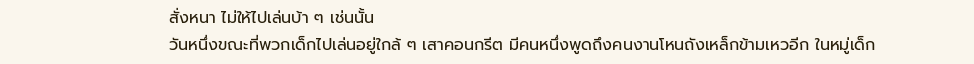สั่งหนา ไม่ให้ไปเล่นบ้า ๆ เช่นนั้น
วันหนึ่งขณะที่พวกเด็กไปเล่นอยู่ใกล้ ๆ เสาคอนกรีต มีคนหนึ่งพูดถึงคนงานโหนถังเหล็กข้ามเหวอีก ในหมู่เด็ก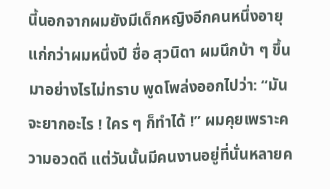นี้นอกจากผมยังมีเด็กหญิงอีกคนหนึ่งอายุแก่กว่าผมหนึ่งปี ชื่อ สุวนิดา ผมนึกบ้า ๆ ขึ้นมาอย่างไรไม่ทราบ พูดโพล่งออกไปว่า: “มันจะยากอะไร ! ใคร ๆ ก็ทำได้ !” ผมคุยเพราะความอวดดี แต่วันนั้นมีคนงานอยู่ที่นั่นหลายค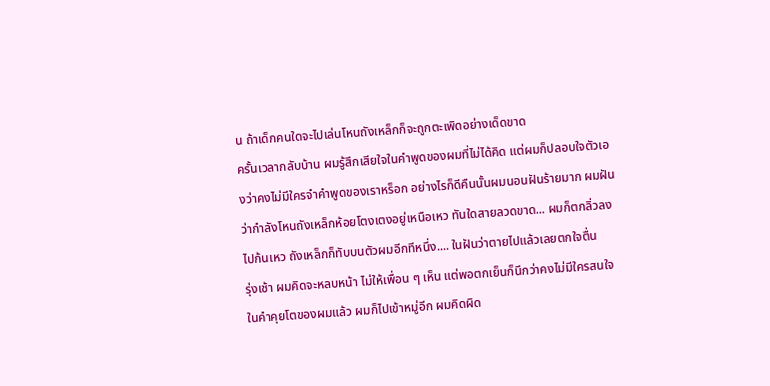น ถ้าเด็กคนใดจะไปเล่นโหนถังเหล็กก็จะถูกตะเพิดอย่างเด็ดขาด
ครั้นเวลากลับบ้าน ผมรู้สึกเสียใจในคำพูดของผมที่ไม่ได้คิด แต่ผมก็ปลอบใจตัวเองว่าคงไม่มีใครจำคำพูดของเราหร็อก อย่างไรก็ดีคืนนั้นผมนอนฝันร้ายมาก ผมฝันว่ากำลังโหนถังเหล็กห้อยโตงเตงอยู่เหนือเหว ทันใดสายลวดขาด... ผมก็ตกลิ่วลงไปก้นเหว ถังเหล็กก็ทับบนตัวผมอีกทีหนึ่ง.... ในฝันว่าตายไปแล้วเลยตกใจตื่น
รุ่งเช้า ผมคิดจะหลบหน้า ไม่ให้เพื่อน ๆ เห็น แต่พอตกเย็นก็นึกว่าคงไม่มีใครสนใจในคำคุยโตของผมแล้ว ผมก็ไปเข้าหมู่อีก ผมคิดผิด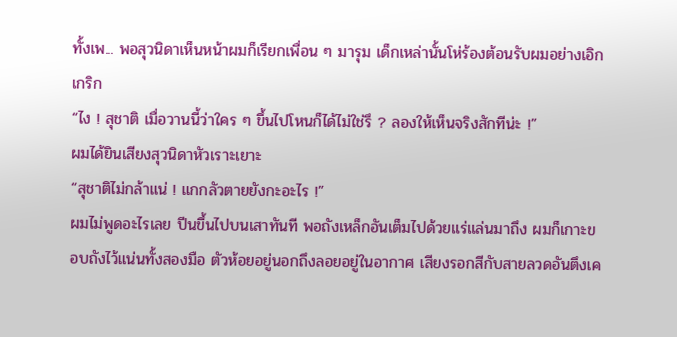ทั้งเพ... พอสุวนิดาเห็นหน้าผมก็เรียกเพื่อน ๆ มารุม เด็กเหล่านั้นโห่ร้องต้อนรับผมอย่างเอิกเกริก
“ไง ! สุชาติ เมื่อวานนี้ว่าใคร ๆ ขึ้นไปโหนก็ได้ไม่ใช่รึ ? ลองให้เห็นจริงสักทีน่ะ !”
ผมได้ยินเสียงสุวนิดาหัวเราะเยาะ
“สุชาติไม่กล้าแน่ ! แกกลัวตายยังกะอะไร !”
ผมไม่พูดอะไรเลย ปีนขึ้นไปบนเสาทันที พอถังเหล็กอันเต็มไปด้วยแร่แล่นมาถึง ผมก็เกาะขอบถังไว้แน่นทั้งสองมือ ตัวห้อยอยู่นอกถึงลอยอยู่ในอากาศ เสียงรอกสีกับสายลวดอันตึงเค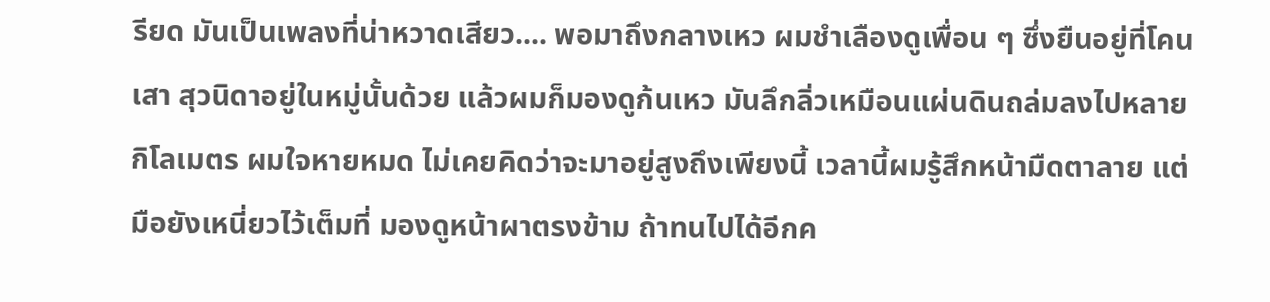รียด มันเป็นเพลงที่น่าหวาดเสียว.... พอมาถึงกลางเหว ผมชำเลืองดูเพื่อน ๆ ซึ่งยืนอยู่ที่โคนเสา สุวนิดาอยู่ในหมู่นั้นด้วย แล้วผมก็มองดูก้นเหว มันลึกลิ่วเหมือนแผ่นดินถล่มลงไปหลายกิโลเมตร ผมใจหายหมด ไม่เคยคิดว่าจะมาอยู่สูงถึงเพียงนี้ เวลานี้ผมรู้สึกหน้ามืดตาลาย แต่มือยังเหนี่ยวไว้เต็มที่ มองดูหน้าผาตรงข้าม ถ้าทนไปได้อีกค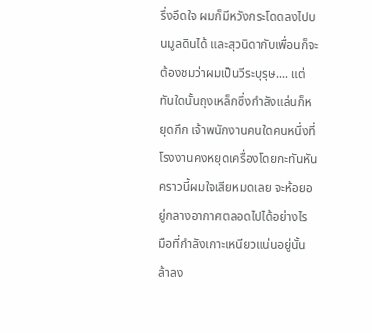รึ่งอึดใจ ผมก็มีหวังกระโดดลงไปบนมูลดินได้ และสุวนิดากับเพื่อนก็จะต้องชมว่าผมเป็นวีระบุรุษ.... แต่ทันใดนั้นถุงเหล็กซึ่งกำลังแล่นก็หยุดกึก เจ้าพนักงานคนใดคนหนึ่งที่โรงงานคงหยุดเครื่องโดยกะทันหัน คราวนี้ผมใจเสียหมดเลย จะห้อยอยู่กลางอากาศตลอดไปได้อย่างไร มือที่กำลังเกาะเหนียวแน่นอยู่นั้นล้าลง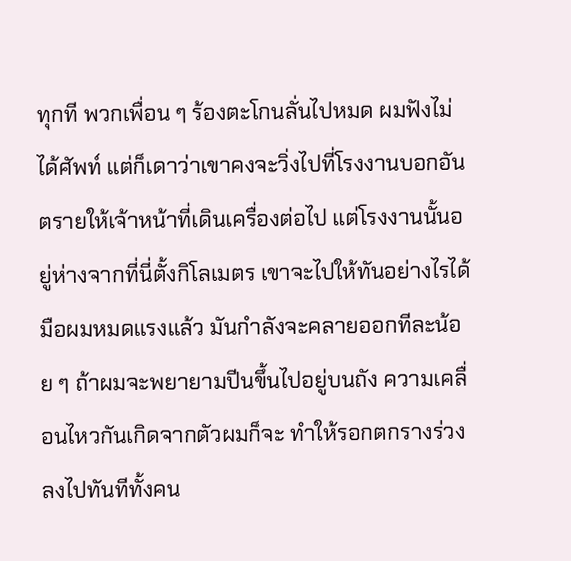ทุกที พวกเพื่อน ๆ ร้องตะโกนลั่นไปหมด ผมฟังไม่ได้ศัพท์ แต่ก็เดาว่าเขาคงจะวิ่งไปที่โรงงานบอกอันตรายให้เจ้าหน้าที่เดินเครื่องต่อไป แต่โรงงานนั้นอยู่ห่างจากที่นี่ตั้งกิโลเมตร เขาจะไปให้ทันอย่างไรได้ มือผมหมดแรงแล้ว มันกำลังจะคลายออกทีละน้อย ๆ ถ้าผมจะพยายามปีนขึ้นไปอยู่บนถัง ความเคลื่อนไหวกันเกิดจากตัวผมก็จะ ทำให้รอกตกรางร่วงลงไปทันทีทั้งคน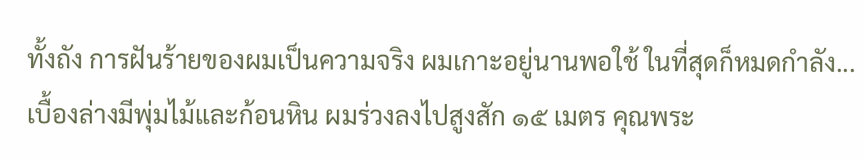ทั้งถัง การฝันร้ายของผมเป็นความจริง ผมเกาะอยู่นานพอใช้ ในที่สุดก็หมดกำลัง... เบื้องล่างมีพุ่มไม้และก้อนหิน ผมร่วงลงไปสูงสัก ๑๕ เมตร คุณพระ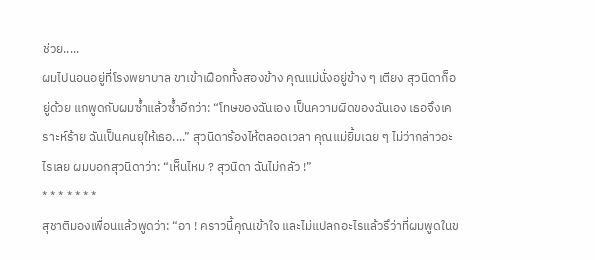ช่วย.....
ผมไปนอนอยู่ที่โรงพยาบาล ขาเข้าเฝือกทั้งสองข้าง คุณแม่นั่งอยู่ข้าง ๆ เตียง สุวนิดาก็อยู่ด้วย แกพูดกับผมซ้ำแล้วซ้ำอีกว่า: “โทษของฉันเอง เป็นความผิดของฉันเอง เธอจึงเคราะห์ร้าย ฉันเป็นคนยุให้เธอ....” สุวนิดาร้องไห้ตลอดเวลา คุณแม่ยิ้มเฉย ๆ ไม่ว่ากล่าวอะไรเลย ผมบอกสุวนิดาว่า: “เห็นไหม ? สุวนิดา ฉันไม่กลัว !”
* * * * * * *
สุชาติมองเพื่อนแล้วพูดว่า: “อา ! คราวนี้คุณเข้าใจ และไม่แปลกอะไรแล้วรึว่าที่ผมพูดในข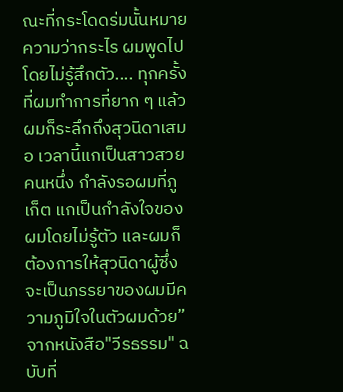ณะที่กระโดดร่มนั้นหมายความว่ากระไร ผมพูดไปโดยไม่รู้สึกตัว.... ทุกครั้งที่ผมทำการที่ยาก ๆ แล้ว ผมก็ระลึกถึงสุวนิดาเสมอ เวลานี้แกเป็นสาวสวยคนหนึ่ง กำลังรอผมที่ภูเก็ต แกเป็นกำลังใจของผมโดยไม่รู้ตัว และผมก็ต้องการให้สุวนิดาผู้ซึ่งจะเป็นภรรยาของผมมีความภูมิใจในตัวผมด้วย”
จากหนังสือ"วีรธรรม" ฉบับที่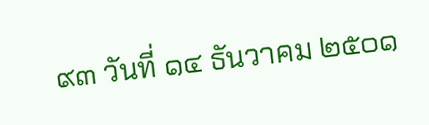๙๓ วันที่ ๑๔ ธันวาคม ๒๕๐๑